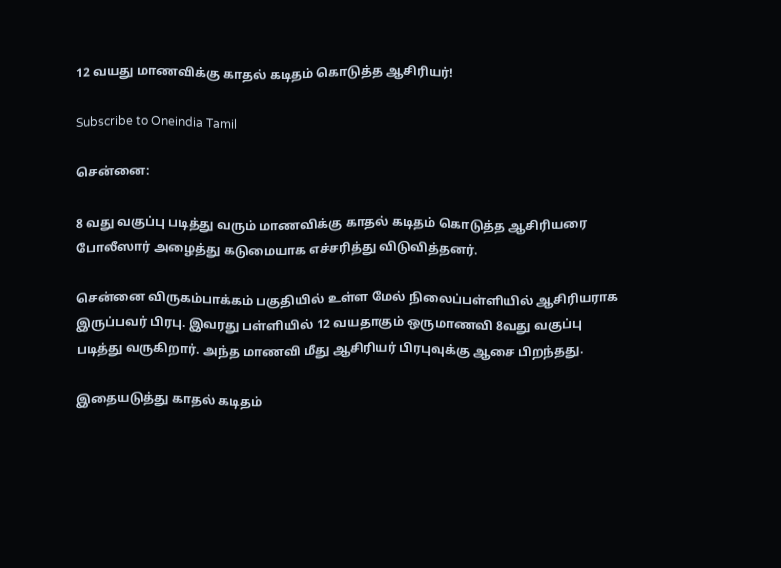12 வயது மாணவிக்கு காதல் கடிதம் கொடுத்த ஆசிரியர்!

Subscribe to Oneindia Tamil

சென்னை:

8 வது வகுப்பு படித்து வரும் மாணவிக்கு காதல் கடிதம் கொடுத்த ஆசிரியரை போலீஸார் அழைத்து கடுமையாக எச்சரித்து விடுவித்தனர்.

சென்னை விருகம்பாக்கம் பகுதியில் உள்ள மேல் நிலைப்பள்ளியில் ஆசிரியராக இருப்பவர் பிரபு. இவரது பள்ளியில் 12 வயதாகும் ஒருமாணவி 8வது வகுப்பு படித்து வருகிறார். அந்த மாணவி மீது ஆசிரியர் பிரபுவுக்கு ஆசை பிறந்தது.

இதையடுத்து காதல் கடிதம்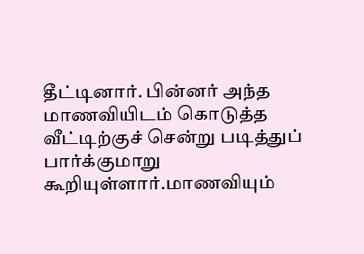தீட்டினார். பின்னர் அந்த மாணவியிடம் கொடுத்த வீட்டிற்குச் சென்று படித்துப் பார்க்குமாறு கூறியுள்ளார்.மாணவியும்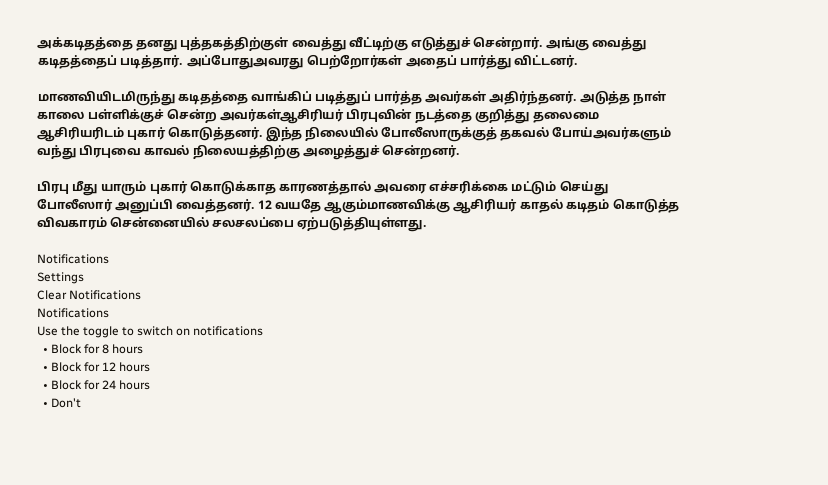அக்கடிதத்தை தனது புத்தகத்திற்குள் வைத்து வீட்டிற்கு எடுத்துச் சென்றார். அங்கு வைத்து கடிதத்தைப் படித்தார். அப்போதுஅவரது பெற்றோர்கள் அதைப் பார்த்து விட்டனர்.

மாணவியிடமிருந்து கடிதத்தை வாங்கிப் படித்துப் பார்த்த அவர்கள் அதிர்ந்தனர். அடுத்த நாள் காலை பள்ளிக்குச் சென்ற அவர்கள்ஆசிரியர் பிரபுவின் நடத்தை குறித்து தலைமை ஆசிரியரிடம் புகார் கொடுத்தனர். இந்த நிலையில் போலீஸாருக்குத் தகவல் போய்அவர்களும் வந்து பிரபுவை காவல் நிலையத்திற்கு அழைத்துச் சென்றனர்.

பிரபு மீது யாரும் புகார் கொடுக்காத காரணத்தால் அவரை எச்சரிக்கை மட்டும் செய்து போலீஸார் அனுப்பி வைத்தனர். 12 வயதே ஆகும்மாணவிக்கு ஆசிரியர் காதல் கடிதம் கொடுத்த விவகாரம் சென்னையில் சலசலப்பை ஏற்படுத்தியுள்ளது.

Notifications
Settings
Clear Notifications
Notifications
Use the toggle to switch on notifications
  • Block for 8 hours
  • Block for 12 hours
  • Block for 24 hours
  • Don't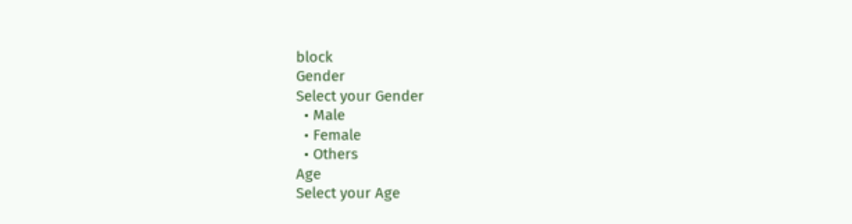block
Gender
Select your Gender
  • Male
  • Female
  • Others
Age
Select your Age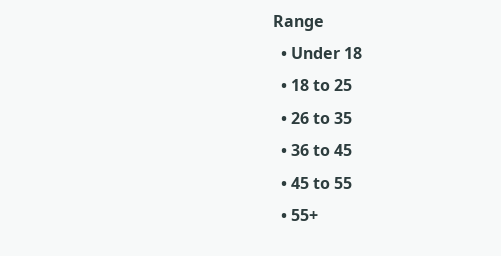Range
  • Under 18
  • 18 to 25
  • 26 to 35
  • 36 to 45
  • 45 to 55
  • 55+